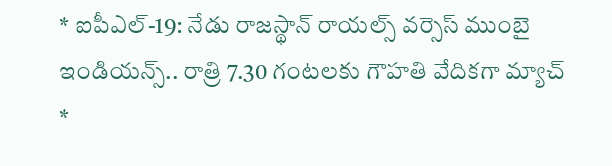* ఐపీఎల్-19: నేడు రాజస్థాన్ రాయల్స్ వర్సెస్ ముంబై ఇండియన్స్.. రాత్రి 7.30 గంటలకు గౌహతి వేదికగా మ్యాచ్
*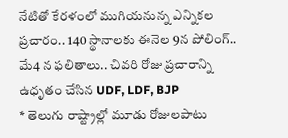నేటితో కేరళంలో ముగియనున్న ఎన్నికల ప్రచారం.. 140 స్థానాలకు ఈనెల 9న పోలింగ్.. మే4 న ఫలితాలు.. చివరి రోజు ప్రచారాన్ని ఉధృతం చేసిన UDF, LDF, BJP
* తెలుగు రాష్ట్రాల్లో మూడు రోజులపాటు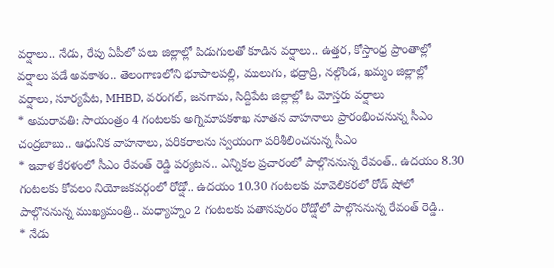వర్షాలు.. నేడు, రేపు ఏపీలో పలు జిల్లాల్లో పిడుగులతో కూడిన వర్షాలు.. ఉత్తర, కోస్తాంధ్ర ప్రాంతాల్లో వర్షాలు పడే అవకాశం.. తెలంగాణలోని భూపాలపల్లి, ములుగు, భద్రాద్రి, నల్గొండ, ఖమ్మం జిల్లాల్లో వర్షాలు, సూర్యపేట, MHBD, వరంగల్, జనగామ, సిద్దిపేట జిల్లాల్లో ఓ మోస్తరు వర్షాలు
* అమరావతి: సాయంత్రం 4 గంటలకు అగ్నిమాపకశాఖ నూతన వాహనాలు ప్రారంభించనున్న సీఎం చంద్రబాబు.. ఆధునిక వాహనాలు, పరికరాలను స్వయంగా పరిశీలించనున్న సీఎం
* ఇవాళ కేరళంలో సీఎం రేవంత్ రెడ్డి పర్యటన.. ఎన్నికల ప్రచారంలో పాల్గొననున్న రేవంత్.. ఉదయం 8.30 గంటలకు కోవలం నియోజకవర్గంలో రోడ్షో.. ఉదయం 10.30 గంటలకు మావెలికరలో రోడ్ షోలో పాల్గొననున్న ముఖ్యమంత్రి.. మధ్యాహ్నం 2 గంటలకు పతానపురం రోడ్షోలో పాల్గొననున్న రేవంత్ రెడ్డి..
* నేడు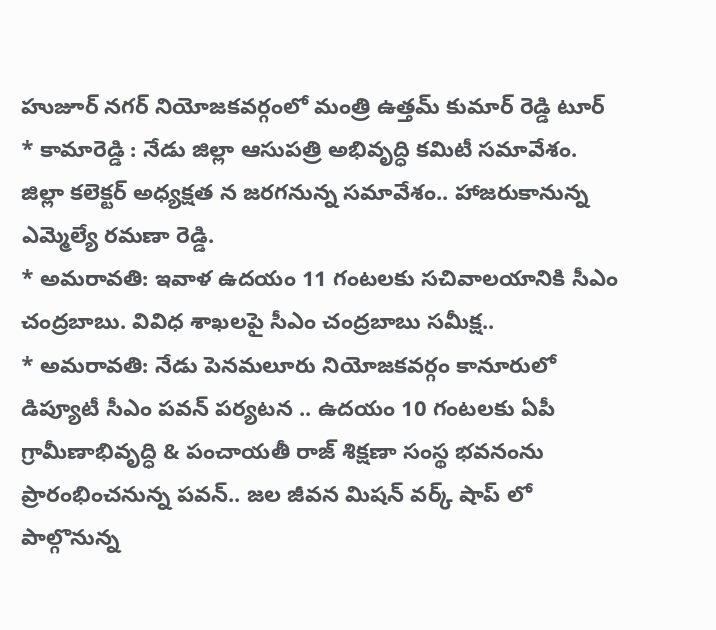హుజూర్ నగర్ నియోజకవర్గంలో మంత్రి ఉత్తమ్ కుమార్ రెడ్డి టూర్
* కామారెడ్డి : నేడు జిల్లా ఆసుపత్రి అభివృద్ధి కమిటీ సమావేశం. జిల్లా కలెక్టర్ అధ్యక్షత న జరగనున్న సమావేశం.. హాజరుకానున్న ఎమ్మెల్యే రమణా రెడ్డి.
* అమరావతి: ఇవాళ ఉదయం 11 గంటలకు సచివాలయానికి సీఎం చంద్రబాబు. వివిధ శాఖలపై సీఎం చంద్రబాబు సమీక్ష..
* అమరావతి: నేడు పెనమలూరు నియోజకవర్గం కానూరులో డిప్యూటీ సీఎం పవన్ పర్యటన .. ఉదయం 10 గంటలకు ఏపీ గ్రామీణాభివృద్ధి & పంచాయతీ రాజ్ శిక్షణా సంస్థ భవనంను ప్రారంభించనున్న పవన్.. జల జీవన మిషన్ వర్క్ షాప్ లో పాల్గొనున్న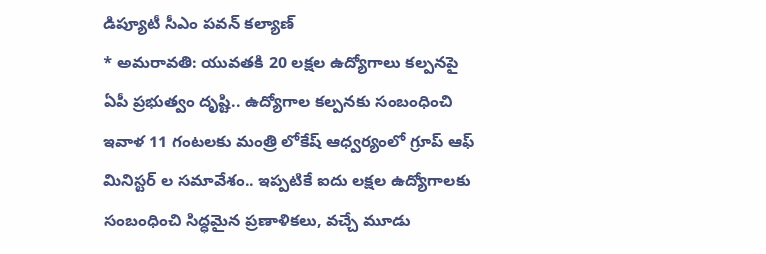డిప్యూటీ సీఎం పవన్ కల్యాణ్
* అమరావతి: యువతకి 20 లక్షల ఉద్యోగాలు కల్పనపై ఏపీ ప్రభుత్వం దృష్టి.. ఉద్యోగాల కల్పనకు సంబంధించి ఇవాళ 11 గంటలకు మంత్రి లోకేష్ ఆధ్వర్యంలో గ్రూప్ ఆఫ్ మినిస్టర్ ల సమావేశం.. ఇప్పటికే ఐదు లక్షల ఉద్యోగాలకు సంబంధించి సిద్ధమైన ప్రణాళికలు, వచ్చే మూడు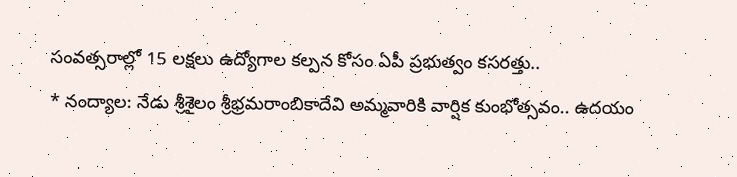సంవత్సరాల్లో 15 లక్షలు ఉద్యోగాల కల్పన కోసం ఏపీ ప్రభుత్వం కసరత్తు..
* నంద్యాల: నేడు శ్రీశైలం శ్రీభ్రమరాంబికాదేవి అమ్మవారికి వార్షిక కుంభోత్సవం.. ఉదయం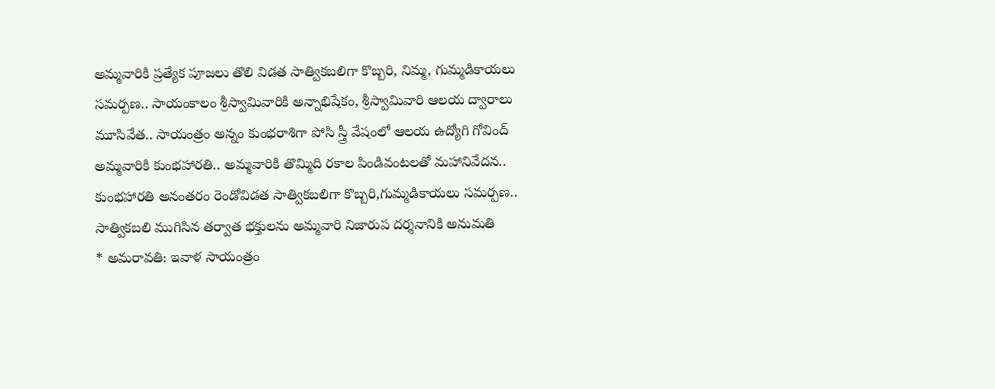అమ్మవారికి ప్రత్యేక పూజలు తొలి విడత సాత్వికబలిగా కొబ్బరి, నిమ్మ, గుమ్మడికాయలు సమర్పణ.. సాయంకాలం శ్రీస్వామివారికి అన్నాభిషేకం, శ్రీస్వామివారి ఆలయ ద్వారాలు మూసివేత.. సాయంత్రం అన్నం కుంభరాశిగా పోసి స్త్రీ వేషంలో ఆలయ ఉద్యోగి గోవింద్ అమ్మవారికి కుంభహారతి.. అమ్మవారికి తొమ్మిది రకాల పిండివంటలతో మహానివేదన.. కుంభహారతి అనంతరం రెండోవిడత సాత్వికబలిగా కొబ్బరి,గుమ్మడికాయలు సమర్పణ.. సాత్వికబలి ముగిసిన తర్వాత భక్తులను అమ్మవారి నిజారుప దర్శనానికి అనుమతి
* అమరావతి: ఇవాళ సాయంత్రం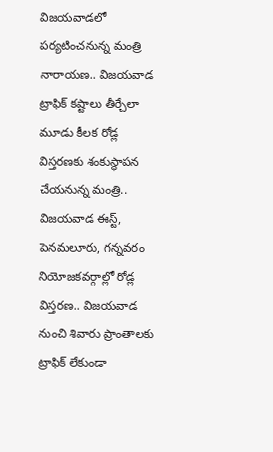విజయవాడలో పర్యటించనున్న మంత్రి నారాయణ.. విజయవాడ ట్రాఫిక్ కష్టాలు తీర్చేలా మూడు కీలక రోడ్ల విస్తరణకు శంకుస్థాపన చేయనున్న మంత్రి.. విజయవాడ ఈస్ట్, పెనమలూరు, గన్నవరం నియోజకవర్గాల్లో రోడ్ల విస్తరణ.. విజయవాడ నుంచి శివారు ప్రాంతాలకు ట్రాఫిక్ లేకుండా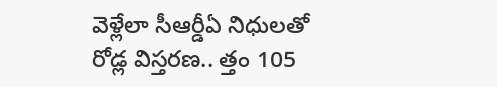వెళ్లేలా సీఆర్డీఏ నిధులతో రోడ్ల విస్తరణ.. త్తం 105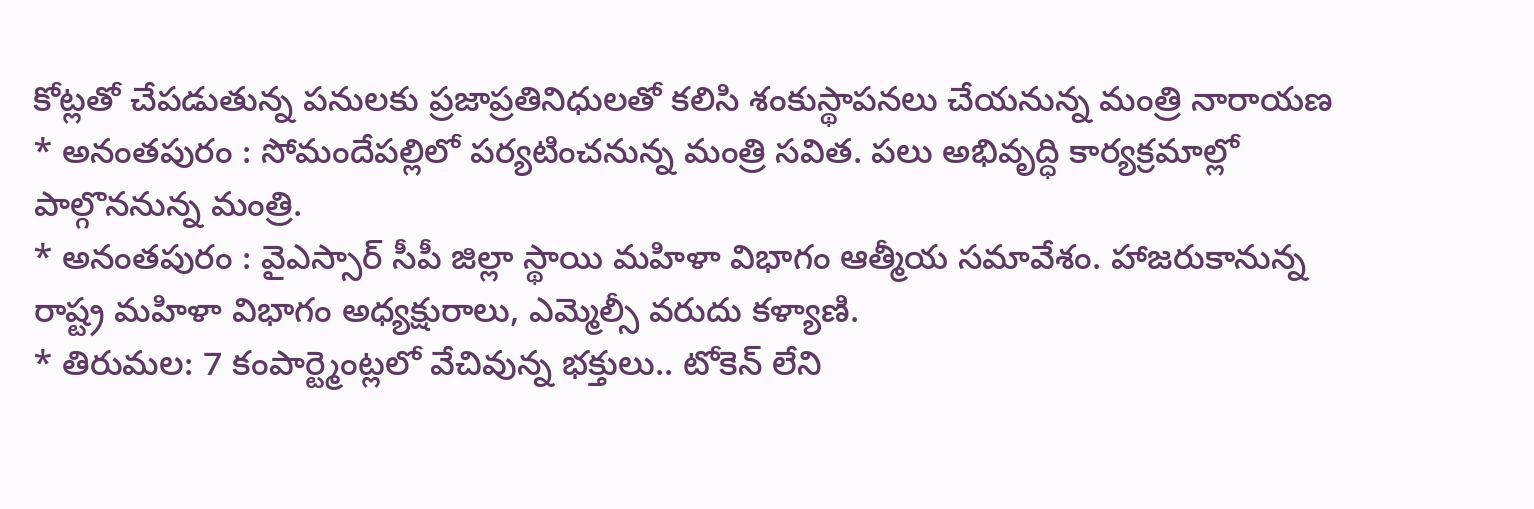కోట్లతో చేపడుతున్న పనులకు ప్రజాప్రతినిధులతో కలిసి శంకుస్థాపనలు చేయనున్న మంత్రి నారాయణ
* అనంతపురం : సోమందేపల్లిలో పర్యటించనున్న మంత్రి సవిత. పలు అభివృద్ధి కార్యక్రమాల్లో పాల్గొననున్న మంత్రి.
* అనంతపురం : వైఎస్సార్ సీపీ జిల్లా స్థాయి మహిళా విభాగం ఆత్మీయ సమావేశం. హాజరుకానున్న రాష్ట్ర మహిళా విభాగం అధ్యక్షురాలు, ఎమ్మెల్సీ వరుదు కళ్యాణి.
* తిరుమల: 7 కంపార్ట్మెంట్లలో వేచివున్న భక్తులు.. టోకెన్ లేని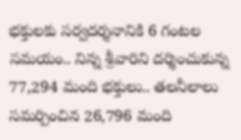భక్తులకు సర్వదర్శనానికి 6 గంటల సమయం.. నిన్న శ్రీవారిని దర్శించుకున్న 77,294 మంది భక్తులు.. తలనీలాలు సమర్పించిన 26,796 మంది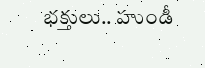భక్తులు.. హుండీ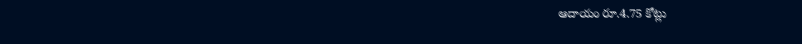ఆదాయం రూ.4.75 కోట్లు